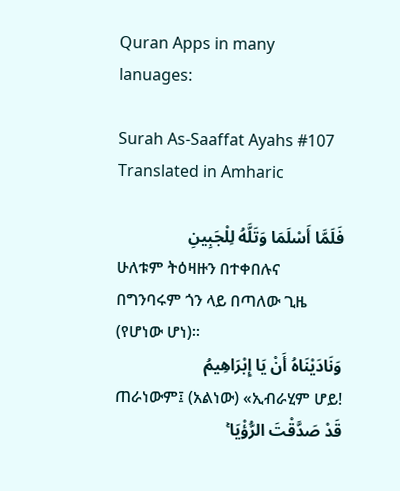Quran Apps in many lanuages:

Surah As-Saaffat Ayahs #107 Translated in Amharic

فَلَمَّا أَسْلَمَا وَتَلَّهُ لِلْجَبِينِ
ሁለቱም ትዕዛዙን በተቀበሉና በግንባሩም ጎን ላይ በጣለው ጊዜ (የሆነው ሆነ)፡፡
وَنَادَيْنَاهُ أَنْ يَا إِبْرَاهِيمُ
ጠራነውም፤ (አልነው) «ኢብራሂም ሆይ!
قَدْ صَدَّقْتَ الرُّؤْيَا ۚ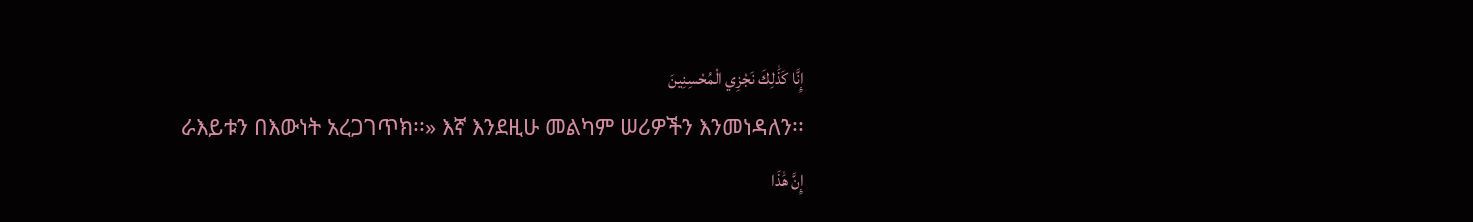إِنَّا كَذَٰلِكَ نَجْزِي الْمُحْسِنِينَ
ራእይቱን በእውነት አረጋገጥክ፡፡» እኛ እንደዚሁ መልካም ሠሪዎችን እንመነዳለን፡፡
إِنَّ هَٰذَا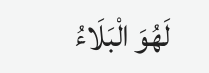لَهُوَ الْبَلَاءُ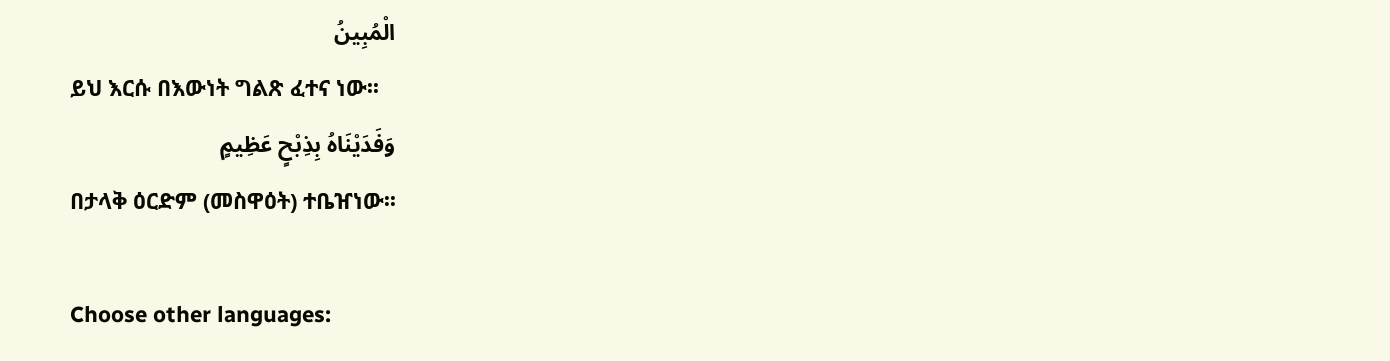الْمُبِينُ
ይህ እርሱ በእውነት ግልጽ ፈተና ነው፡፡
وَفَدَيْنَاهُ بِذِبْحٍ عَظِيمٍ
በታላቅ ዕርድም (መስዋዕት) ተቤዠነው፡፡

Choose other languages: